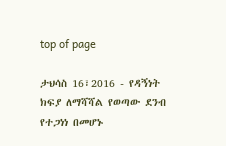top of page

ታህሳስ 16፣2016 - የዳኝነት ክፍያ ለማሻሻል የወጣው ደንብ የተጋነነ በመሆኑ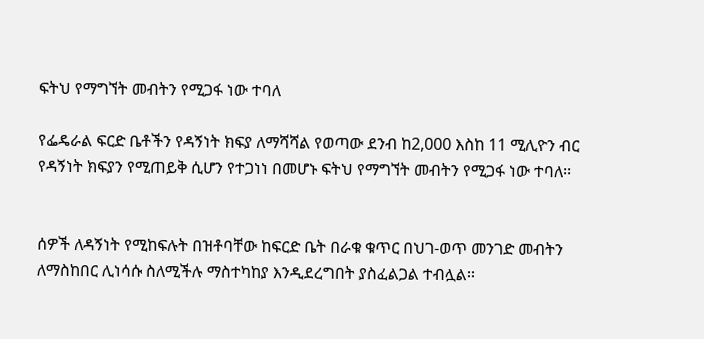ፍትህ የማግኘት መብትን የሚጋፋ ነው ተባለ

የፌዴራል ፍርድ ቤቶችን የዳኝነት ክፍያ ለማሻሻል የወጣው ደንብ ከ2,000 እስከ 11 ሚሊዮን ብር የዳኝነት ክፍያን የሚጠይቅ ሲሆን የተጋነነ በመሆኑ ፍትህ የማግኘት መብትን የሚጋፋ ነው ተባለ፡፡


ሰዎች ለዳኝነት የሚከፍሉት በዝቶባቸው ከፍርድ ቤት በራቁ ቁጥር በህገ-ወጥ መንገድ መብትን ለማስከበር ሊነሳሱ ስለሚችሉ ማስተካከያ እንዲደረግበት ያስፈልጋል ተብሏል፡፡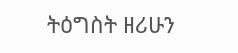ትዕግስት ዘሪሁን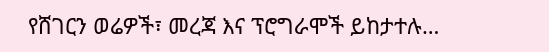የሸገርን ወሬዎች፣ መረጃ እና ፕሮግራሞች ይከታተሉ…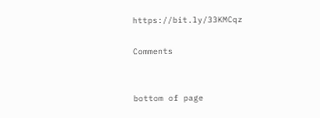https://bit.ly/33KMCqz

Comments


bottom of page